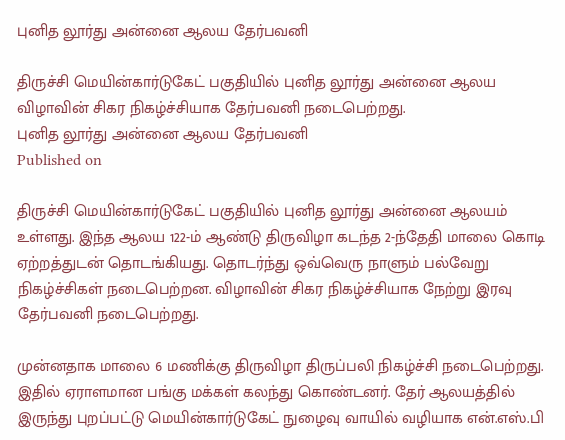புனித லூர்து அன்னை ஆலய தேர்பவனி

திருச்சி மெயின்கார்டுகேட் பகுதியில் புனித லூர்து அன்னை ஆலய விழாவின் சிகர நிகழ்ச்சியாக தேர்பவனி நடைபெற்றது.
புனித லூர்து அன்னை ஆலய தேர்பவனி
Published on

திருச்சி மெயின்கார்டுகேட் பகுதியில் புனித லூர்து அன்னை ஆலயம் உள்ளது. இந்த ஆலய 122-ம் ஆண்டு திருவிழா கடந்த 2-ந்தேதி மாலை கொடி ஏற்றத்துடன் தொடங்கியது. தொடர்ந்து ஒவ்வெரு நாளும் பல்வேறு நிகழ்ச்சிகள் நடைபெற்றன. விழாவின் சிகர நிகழ்ச்சியாக நேற்று இரவு தேர்பவனி நடைபெற்றது.

முன்னதாக மாலை 6 மணிக்கு திருவிழா திருப்பலி நிகழ்ச்சி நடைபெற்றது. இதில் ஏராளமான பங்கு மக்கள் கலந்து கொண்டனர். தேர் ஆலயத்தில் இருந்து புறப்பட்டு மெயின்கார்டுகேட் நுழைவு வாயில் வழியாக என்.எஸ்.பி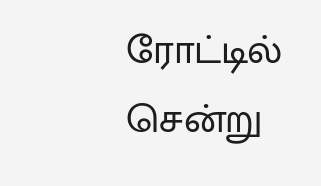ரோட்டில் சென்று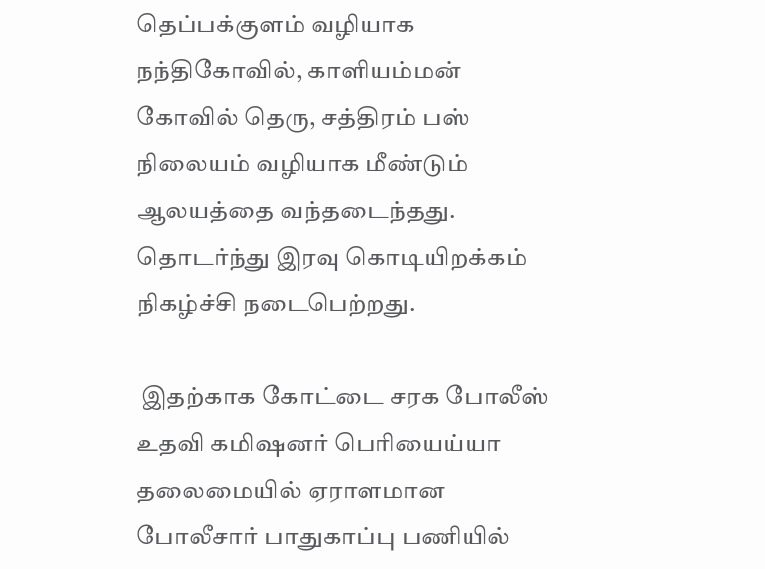தெப்பக்குளம் வழியாக நந்திகோவில், காளியம்மன் கோவில் தெரு, சத்திரம் பஸ் நிலையம் வழியாக மீண்டும் ஆலயத்தை வந்தடைந்தது. தொடர்ந்து இரவு கொடியிறக்கம் நிகழ்ச்சி நடைபெற்றது.

 இதற்காக கோட்டை சரக போலீஸ் உதவி கமிஷனர் பெரியைய்யா தலைமையில் ஏராளமான போலீசார் பாதுகாப்பு பணியில்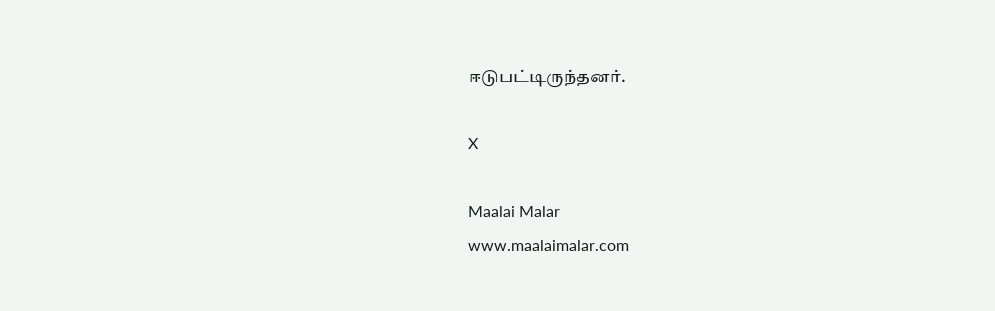ஈடுபட்டிருந்தனர்.

X

Maalai Malar
www.maalaimalar.com